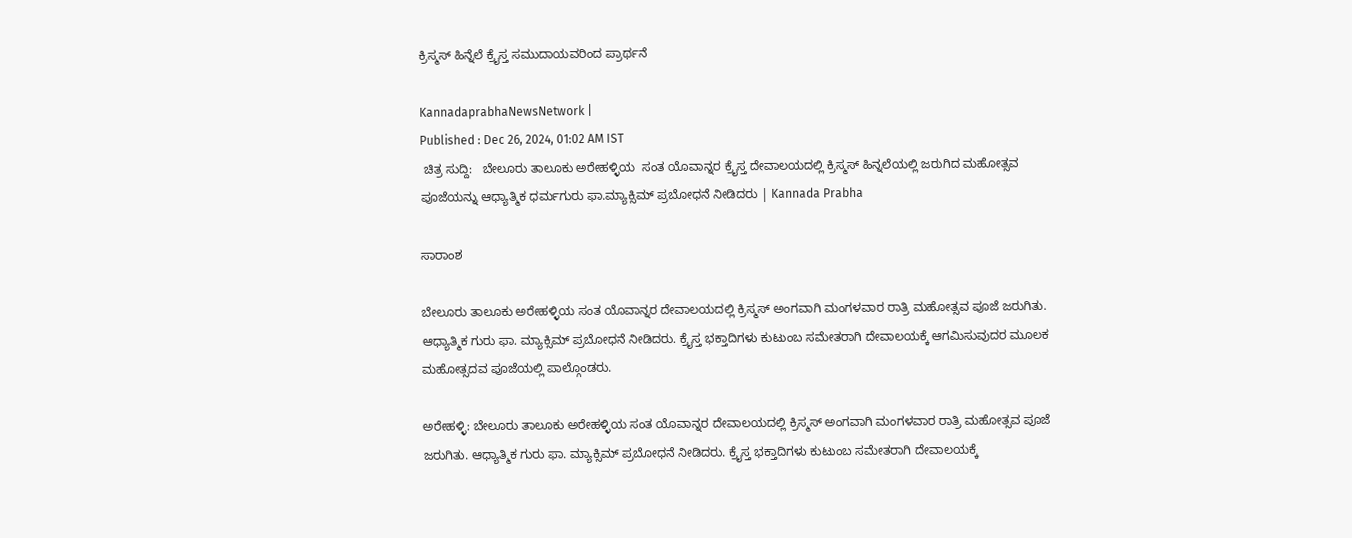ಕ್ರಿಸ್ಮಸ್ ಹಿನ್ನೆಲೆ ಕ್ರೈಸ್ತ ಸಮುದಾಯವರಿಂದ ಪ್ರಾರ್ಥನೆ

KannadaprabhaNewsNetwork |
Published : Dec 26, 2024, 01:02 AM IST
 ಚಿತ್ರ ಸುದ್ದಿ:   ಬೇಲೂರು ತಾಲೂಕು ಅರೇಹಳ್ಳಿಯ  ಸಂತ ಯೊವಾನ್ನರ ಕ್ರೈಸ್ತ ದೇವಾಲಯದಲ್ಲಿ ಕ್ರಿಸ್ಮಸ್ ಹಿನ್ನಲೆಯಲ್ಲಿ ಜರುಗಿದ ಮಹೋತ್ಸವ ಪೂಜೆಯನ್ನು ಆಧ್ಯಾತ್ಮಿಕ ಧರ್ಮಗುರು ಫಾ.ಮ್ಯಾಕ್ಸಿಮ್ ಪ್ರಬೋಧನೆ ನೀಡಿದರು | Kannada Prabha

ಸಾರಾಂಶ

ಬೇಲೂರು ತಾಲೂಕು ಅರೇಹಳ್ಳಿಯ ಸಂತ ಯೊವಾನ್ನರ ದೇವಾಲಯದಲ್ಲಿ ಕ್ರಿಸ್ಮಸ್ ಅಂಗವಾಗಿ ಮಂಗಳವಾರ ರಾತ್ರಿ ಮಹೋತ್ಸವ ಪೂಜೆ ಜರುಗಿತು. ಆಧ್ಯಾತ್ಮಿಕ ಗುರು ಫಾ. ಮ್ಯಾಕ್ಸಿಮ್ ಪ್ರಬೋಧನೆ ನೀಡಿದರು. ಕ್ರೈಸ್ತ ಭಕ್ತಾದಿಗಳು ಕುಟುಂಬ ಸಮೇತರಾಗಿ ದೇವಾಲಯಕ್ಕೆ ಆಗಮಿಸುವುದರ ಮೂಲಕ ಮಹೋತ್ಸದವ ಪೂಜೆಯಲ್ಲಿ ಪಾಲ್ಗೊಂಡರು.

ಅರೇಹಳ್ಳಿ: ಬೇಲೂರು ತಾಲೂಕು ಅರೇಹಳ್ಳಿಯ ಸಂತ ಯೊವಾನ್ನರ ದೇವಾಲಯದಲ್ಲಿ ಕ್ರಿಸ್ಮಸ್ ಅಂಗವಾಗಿ ಮಂಗಳವಾರ ರಾತ್ರಿ ಮಹೋತ್ಸವ ಪೂಜೆ ಜರುಗಿತು. ಆಧ್ಯಾತ್ಮಿಕ ಗುರು ಫಾ. ಮ್ಯಾಕ್ಸಿಮ್ ಪ್ರಬೋಧನೆ ನೀಡಿದರು. ಕ್ರೈಸ್ತ ಭಕ್ತಾದಿಗಳು ಕುಟುಂಬ ಸಮೇತರಾಗಿ ದೇವಾಲಯಕ್ಕೆ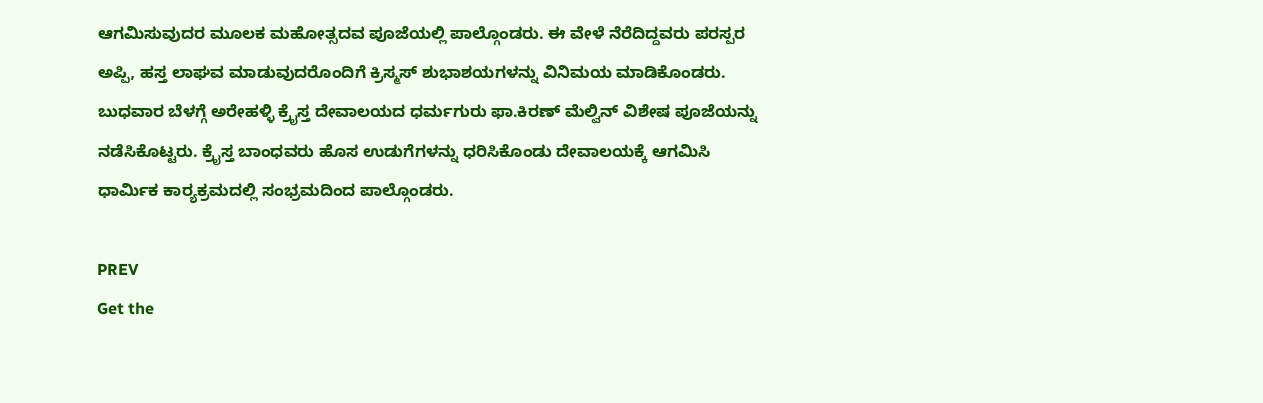ಆಗಮಿಸುವುದರ ಮೂಲಕ ಮಹೋತ್ಸದವ ಪೂಜೆಯಲ್ಲಿ ಪಾಲ್ಗೊಂಡರು. ಈ ವೇಳೆ ನೆರೆದಿದ್ದವರು ಪರಸ್ಪರ ಅಪ್ಪಿ, ಹಸ್ತ ಲಾಘವ ಮಾಡುವುದರೊಂದಿಗೆ ಕ್ರಿಸ್ಮಸ್ ಶುಭಾಶಯಗಳನ್ನು ವಿನಿಮಯ ಮಾಡಿಕೊಂಡರು. ಬುಧವಾರ ಬೆಳಗ್ಗೆ ಅರೇಹಳ್ಳಿ ಕ್ರೈಸ್ತ ದೇವಾಲಯದ ಧರ್ಮಗುರು ಫಾ.ಕಿರಣ್ ಮೆಲ್ವಿನ್ ವಿಶೇಷ ಪೂಜೆಯನ್ನು ನಡೆಸಿಕೊಟ್ಟರು. ಕ್ರೈಸ್ತ ಬಾಂಧವರು ಹೊಸ ಉಡುಗೆಗಳನ್ನು ಧರಿಸಿಕೊಂಡು ದೇವಾಲಯಕ್ಕೆ ಆಗಮಿಸಿ ಧಾರ್ಮಿಕ ಕಾರ‍್ಯಕ್ರಮದಲ್ಲಿ ಸಂಭ್ರಮದಿಂದ ಪಾಲ್ಗೊಂಡರು.

PREV
Get the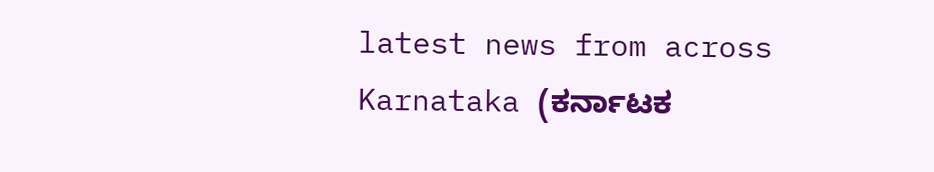latest news from across Karnataka (ಕರ್ನಾಟಕ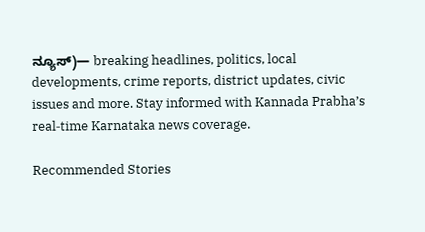ನ್ಯೂಸ್)— breaking headlines, politics, local developments, crime reports, district updates, civic issues and more. Stay informed with Kannada Prabha’s real‑time Karnataka news coverage.

Recommended Stories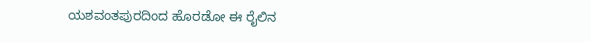ಯಶವಂತಪುರದಿಂದ ಹೊರಡೋ ಈ ರೈಲಿನ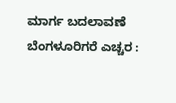ಮಾರ್ಗ ಬದಲಾವಣೆ
ಬೆಂಗಳೂರಿಗರೆ ಎಚ್ಚರ :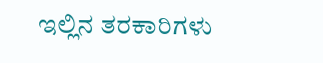ಇಲ್ಲಿನ ತರಕಾರಿಗಳು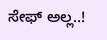ಸೇಫ್ ಅಲ್ಲ..!